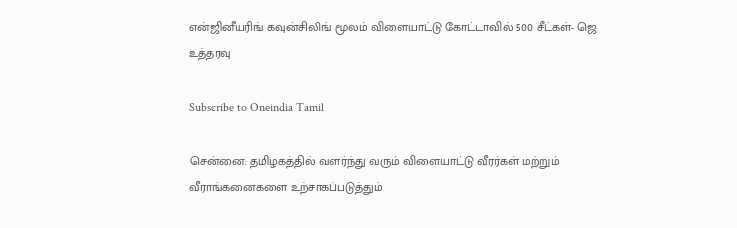என்ஜினீயரிங் கவுன்சிலிங் மூலம் விளையாட்டு கோட்டாவில் 500 சீட்கள்- ஜெ உத்தரவு

Subscribe to Oneindia Tamil

சென்னை: தமிழகத்தில் வளர்ந்து வரும் விளையாட்டு வீரர்கள் மற்றும் வீராங்கனைகளை உற்சாகப்படுத்தும்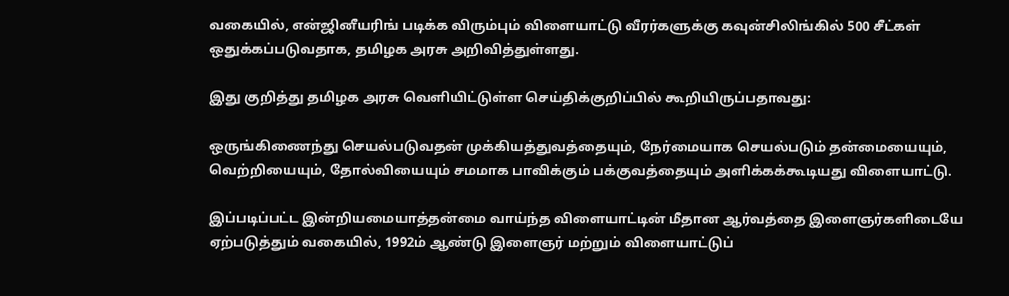வகையில், என்ஜினீயரிங் படிக்க விரும்பும் விளையாட்டு வீரர்களுக்கு கவுன்சிலிங்கில் 500 சீட்கள் ஒதுக்கப்படுவதாக, தமிழக அரசு அறிவித்துள்ளது.

இது குறித்து தமிழக அரசு வெளியிட்டுள்ள செய்திக்குறிப்பில் கூறியிருப்பதாவது:

ஒருங்கிணைந்து செயல்படுவதன் முக்கியத்துவத்தையும், நேர்மையாக செயல்படும் தன்மையையும், வெற்றியையும், தோல்வியையும் சமமாக பாவிக்கும் பக்குவத்தையும் அளிக்கக்கூடியது விளையாட்டு.

இப்படிப்பட்ட இன்றியமையாத்தன்மை வாய்ந்த விளையாட்டின் மீதான ஆர்வத்தை இளைஞர்களிடையே ஏற்படுத்தும் வகையில், 1992ம் ஆண்டு இளைஞர் மற்றும் விளையாட்டுப்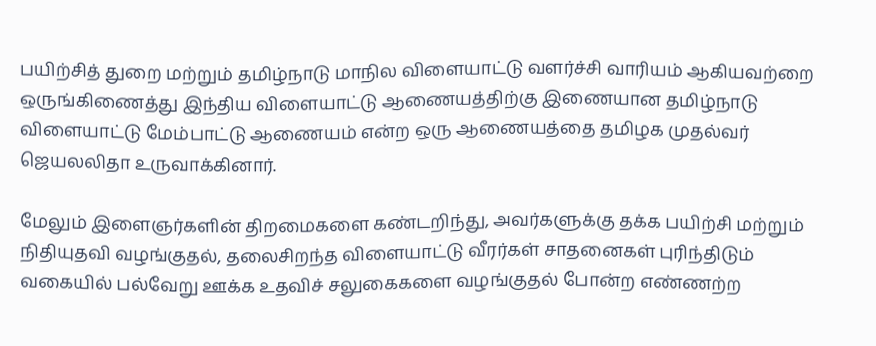பயிற்சித் துறை மற்றும் தமிழ்நாடு மாநில விளையாட்டு வளர்ச்சி வாரியம் ஆகியவற்றை ஒருங்கிணைத்து இந்திய விளையாட்டு ஆணையத்திற்கு இணையான தமிழ்நாடு விளையாட்டு மேம்பாட்டு ஆணையம் என்ற ஒரு ஆணையத்தை தமிழக முதல்வர் ஜெயலலிதா உருவாக்கினார்.

மேலும் இளைஞர்களின் திறமைகளை கண்டறிந்து, அவர்களுக்கு தக்க பயிற்சி மற்றும் நிதியுதவி வழங்குதல், தலைசிறந்த விளையாட்டு வீரர்கள் சாதனைகள் புரிந்திடும் வகையில் பல்வேறு ஊக்க உதவிச் சலுகைகளை வழங்குதல் போன்ற எண்ணற்ற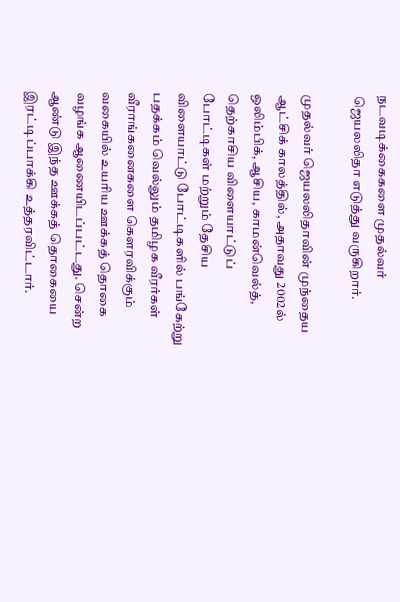நடவடிக்கைகளை முதல்வர் ஜெயலலிதா எடுத்து வருகிறார்.

முதல்வர் ஜெயலலிதாவின் முந்தைய ஆட்சிக் காலத்தில், அதாவது 2002ல் ஒலிம்பிக், ஆசிய, காமன்வெல்த், தெற்காசிய விளையாட்டுப் போட்டிகள் மற்றும் தேசிய விளையாட்டு போட்டிகளில் பங்கேற்று பதக்கம் வெல்லும் தமிழக வீரர்கள் வீராங்கனைகளை கௌரவிக்கும் வகையில் உயரிய ஊக்கத் தொகை வழங்க ஆணையிடப்பட்டது. சென்ற ஆண்டு இந்த ஊக்கத் தொகையை இரட்டிப்பாக்கி உத்தரவிட்டார்.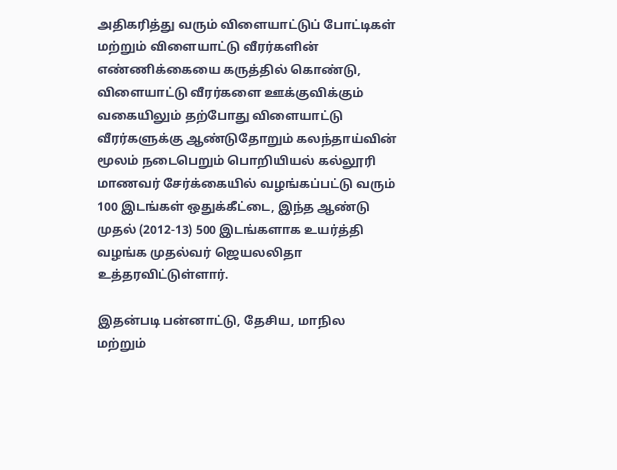அதிகரித்து வரும் விளையாட்டுப் போட்டிகள் மற்றும் விளையாட்டு வீரர்களின் எண்ணிக்கையை கருத்தில் கொண்டு, விளையாட்டு வீரர்களை ஊக்குவிக்கும் வகையிலும் தற்போது விளையாட்டு வீரர்களுக்கு ஆண்டுதோறும் கலந்தாய்வின் மூலம் நடைபெறும் பொறியியல் கல்லூரி மாணவர் சேர்க்கையில் வழங்கப்பட்டு வரும் 100 இடங்கள் ஒதுக்கீட்டை, இந்த ஆண்டு முதல் (2012-13) 500 இடங்களாக உயர்த்தி வழங்க முதல்வர் ஜெயலலிதா உத்தரவிட்டுள்ளார்.

இதன்படி பன்னாட்டு, தேசிய, மாநில மற்றும்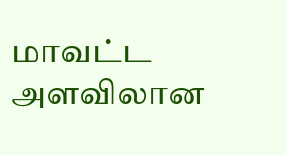மாவட்ட அளவிலான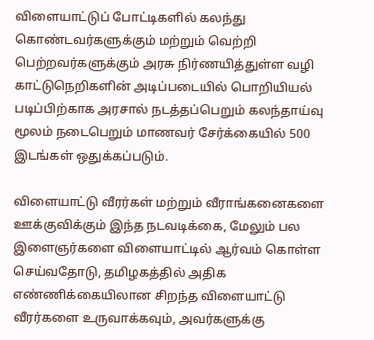விளையாட்டுப் போட்டிகளில் கலந்து கொண்டவர்களுக்கும் மற்றும் வெற்றி பெற்றவர்களுக்கும் அரசு நிர்ணயித்துள்ள வழி காட்டுநெறிகளின் அடிப்படையில் பொறியியல் படிப்பிற்காக அரசால் நடத்தப்பெறும் கலந்தாய்வு மூலம் நடைபெறும் மாணவர் சேர்க்கையில் 500 இடங்கள் ஒதுக்கப்படும்.

விளையாட்டு வீரர்கள் மற்றும் வீராங்கனைகளை ஊக்குவிக்கும் இந்த நடவடிக்கை, மேலும் பல இளைஞர்களை விளையாட்டில் ஆர்வம் கொள்ள செய்வதோடு, தமிழகத்தில் அதிக எண்ணிக்கையிலான சிறந்த விளையாட்டு வீரர்களை உருவாக்கவும், அவர்களுக்கு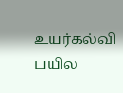உயர்கல்வி பயில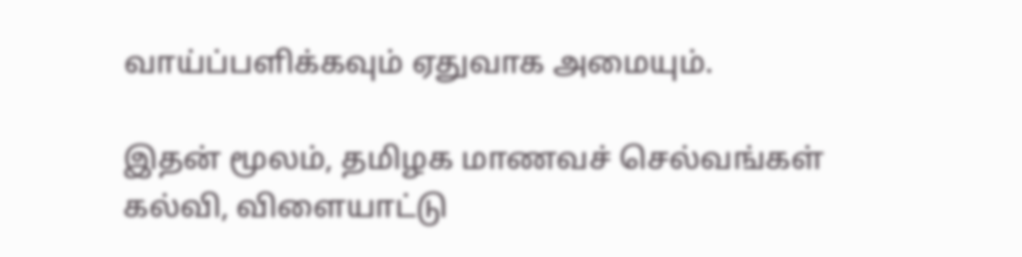வாய்ப்பளிக்கவும் ஏதுவாக அமையும்.

இதன் மூலம், தமிழக மாணவச் செல்வங்கள் கல்வி, விளையாட்டு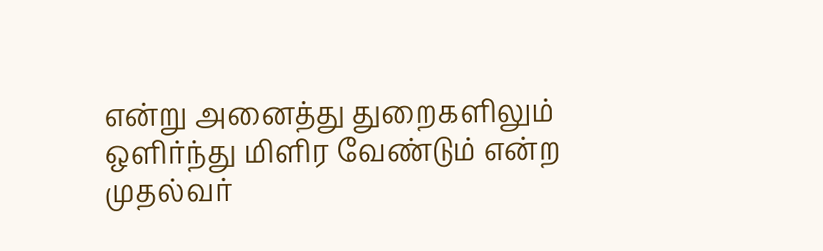என்று அனைத்து துறைகளிலும் ஒளிர்ந்து மிளிர வேண்டும் என்ற முதல்வர்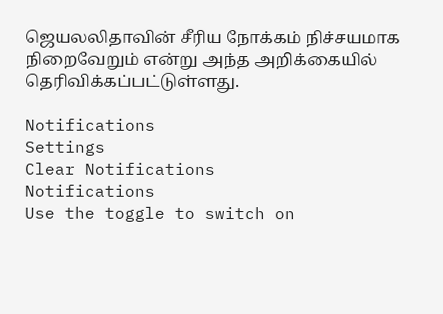ஜெயலலிதாவின் சீரிய நோக்கம் நிச்சயமாக நிறைவேறும் என்று அந்த அறிக்கையில் தெரிவிக்கப்பட்டுள்ளது.

Notifications
Settings
Clear Notifications
Notifications
Use the toggle to switch on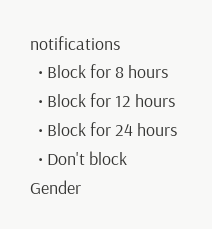notifications
  • Block for 8 hours
  • Block for 12 hours
  • Block for 24 hours
  • Don't block
Gender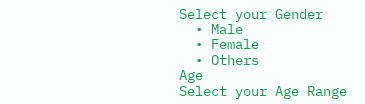Select your Gender
  • Male
  • Female
  • Others
Age
Select your Age Range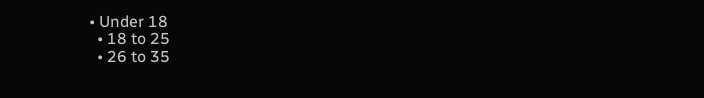• Under 18
  • 18 to 25
  • 26 to 35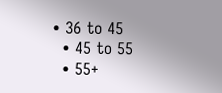• 36 to 45
  • 45 to 55
  • 55+